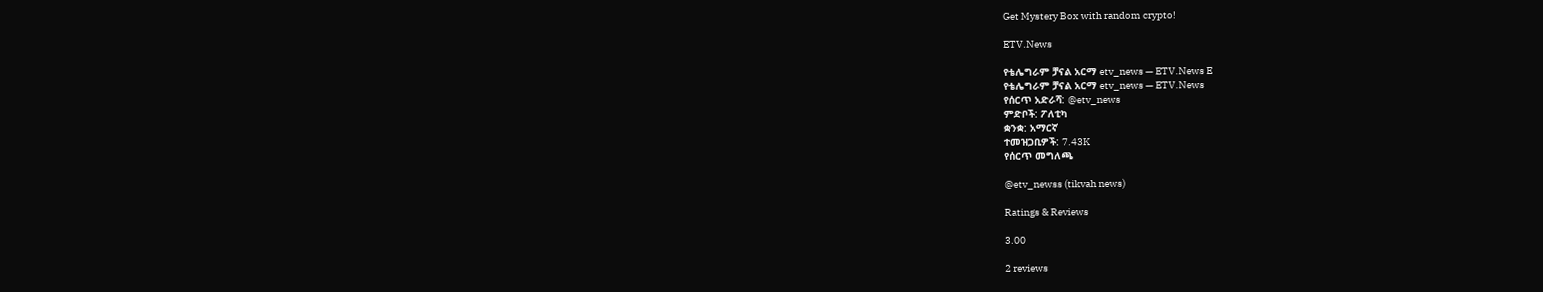Get Mystery Box with random crypto!

ETV.News

የቴሌግራም ቻናል አርማ etv_news — ETV.News E
የቴሌግራም ቻናል አርማ etv_news — ETV.News
የሰርጥ አድራሻ: @etv_news
ምድቦች: ፖለቲካ
ቋንቋ: አማርኛ
ተመዝጋቢዎች: 7.43K
የሰርጥ መግለጫ

@etv_newss (tikvah news)

Ratings & Reviews

3.00

2 reviews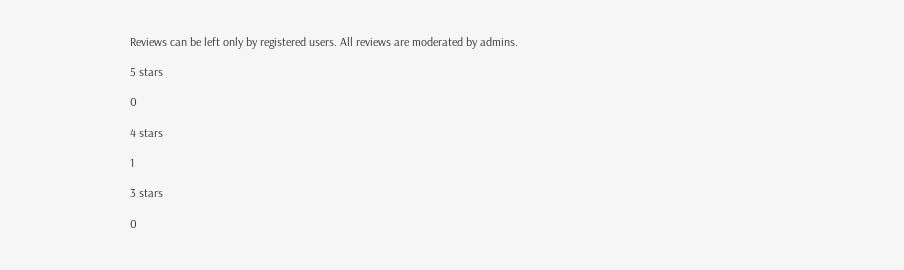Reviews can be left only by registered users. All reviews are moderated by admins.

5 stars

0

4 stars

1

3 stars

0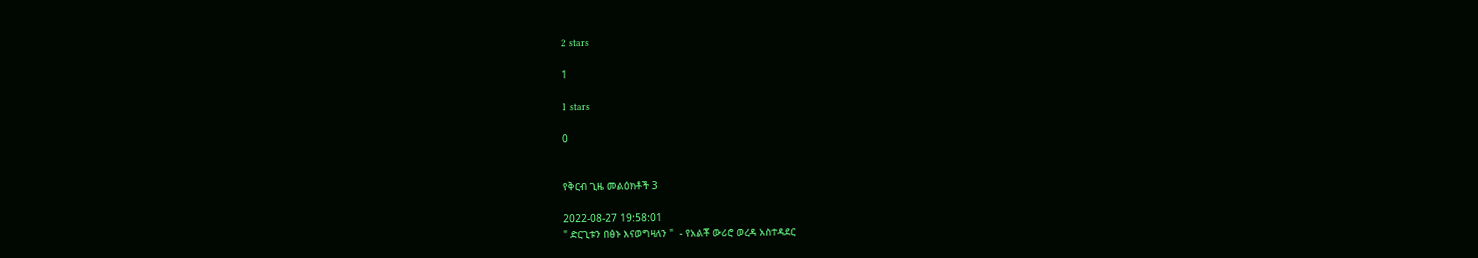2 stars

1

1 stars

0


የቅርብ ጊዜ መልዕክቶች 3

2022-08-27 19:58:01
" ድርጊቱን በፅኑ እናወግዛለን "  - የአልቾ ውሪሮ ወረዳ አስተዳደር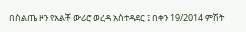በስልጤ ዞን የአልቾ ውሪሮ ወረዳ አስተዳደር ፤ በቀን 19/2014 ምሽት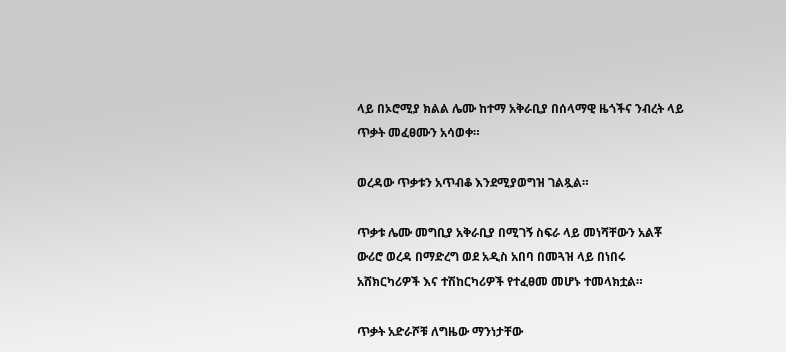ላይ በኦሮሚያ ክልል ሌሙ ከተማ አቅራቢያ በሰላማዊ ዜጎችና ንብረት ላይ ጥቃት መፈፀሙን አሳወቀ።

ወረዳው ጥቃቱን አጥብቆ እንደሚያወግዝ ገልጿል።

ጥቃቱ ሌሙ መግቢያ አቅራቢያ በሚገኝ ስፍራ ላይ መነሻቸውን አልቾ ውሪሮ ወረዳ በማድረግ ወደ አዲስ አበባ በመጓዝ ላይ በነበሩ አሸክርካሪዎች እና ተሽከርካሪዎች የተፈፀመ መሆኑ ተመላክቷል።

ጥቃት አድራሾቹ ለግዜው ማንነታቸው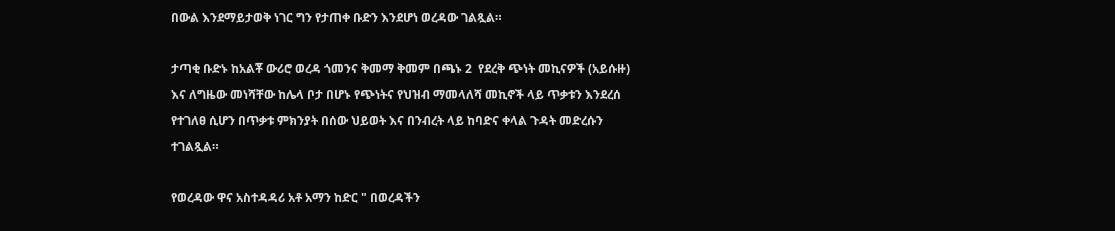በውል እንደማይታወቅ ነገር ግን የታጠቀ ቡድን እንደሆነ ወረዳው ገልጿል።

ታጣቂ ቡድኑ ከአልቾ ውሪሮ ወረዳ ጎመንና ቅመማ ቅመም በጫኑ 2  የደረቅ ጭነት መኪናዎች (አይሱዙ) እና ለግዜው መነሻቸው ከሌላ ቦታ በሆኑ የጭነትና የህዝብ ማመላለሻ መኪኖች ላይ ጥቃቱን እንደረሰ የተገለፀ ሲሆን በጥቃቱ ምክንያት በሰው ህይወት እና በንብረት ላይ ከባድና ቀላል ጉዳት መድረሱን ተገልጿል።

የወረዳው ዋና አስተዳዳሪ አቶ አማን ከድር " በወረዳችን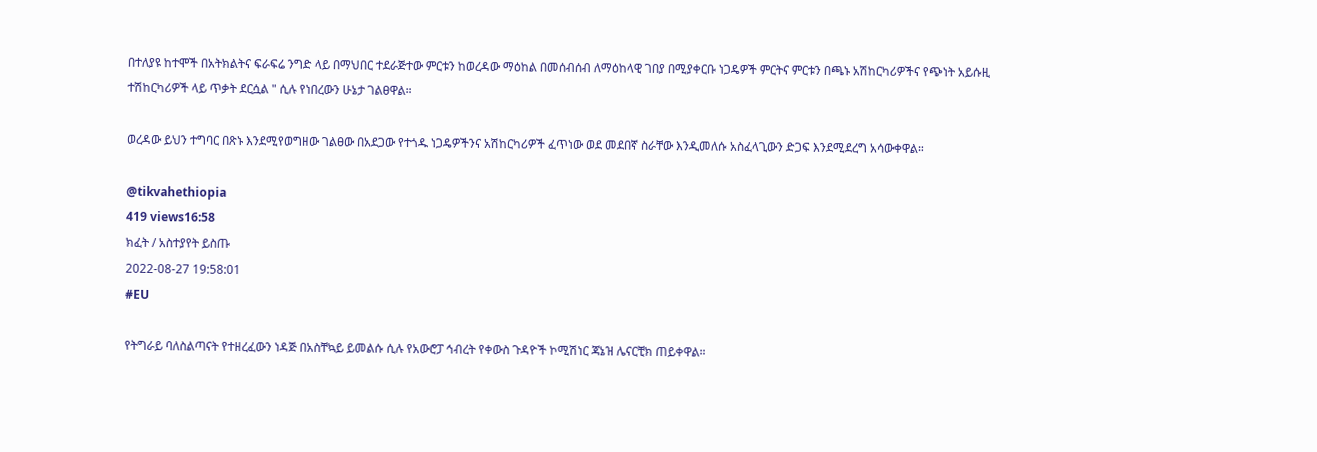በተለያዩ ከተሞች በአትክልትና ፍራፍሬ ንግድ ላይ በማህበር ተደራጅተው ምርቱን ከወረዳው ማዕከል በመሰብሰብ ለማዕከላዊ ገበያ በሚያቀርቡ ነጋዴዎች ምርትና ምርቱን በጫኑ አሽከርካሪዎችና የጭነት አይሱዚ ተሽከርካሪዎች ላይ ጥቃት ደርሷል " ሲሉ የነበረውን ሁኔታ ገልፀዋል።

ወረዳው ይህን ተግባር በጽኑ እንደሚየወግዘው ገልፀው በአደጋው የተጎዱ ነጋዴዎችንና አሽከርካሪዎች ፈጥነው ወደ መደበኛ ስራቸው እንዲመለሱ አስፈላጊውን ድጋፍ እንደሚደረግ አሳውቀዋል።

@tikvahethiopia
419 views16:58
ክፈት / አስተያየት ይስጡ
2022-08-27 19:58:01
#EU

የትግራይ ባለስልጣናት የተዘረፈውን ነዳጅ በአስቸኳይ ይመልሱ ሲሉ የአውሮፓ ኅብረት የቀውስ ጉዳዮች ኮሚሽነር ጃኔዝ ሌናርቺክ ጠይቀዋል።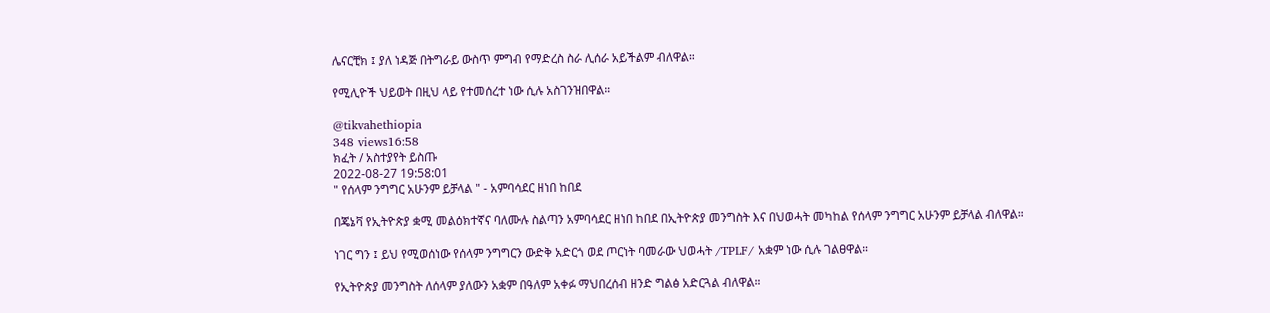ሌናርቺክ ፤ ያለ ነዳጅ በትግራይ ውስጥ ምግብ የማድረስ ስራ ሊሰራ አይችልም ብለዋል።

የሚሊዮች ህይወት በዚህ ላይ የተመሰረተ ነው ሲሉ አስገንዝበዋል።

@tikvahethiopia
348 views16:58
ክፈት / አስተያየት ይስጡ
2022-08-27 19:58:01
" የሰላም ንግግር አሁንም ይቻላል " - አምባሳደር ዘነበ ከበደ

በጄኔቫ የኢትዮጵያ ቋሚ መልዕክተኛና ባለሙሉ ስልጣን አምባሳደር ዘነበ ከበደ በኢትዮጵያ መንግስት እና በህወሓት መካከል የሰላም ንግግር አሁንም ይቻላል ብለዋል።

ነገር ግን ፤ ይህ የሚወሰነው የሰላም ንግግርን ውድቅ አድርጎ ወደ ጦርነት ባመራው ህወሓት /TPLF/ አቋም ነው ሲሉ ገልፀዋል።

የኢትዮጵያ መንግስት ለሰላም ያለውን አቋም በዓለም አቀፉ ማህበረሰብ ዘንድ ግልፅ አድርጓል ብለዋል።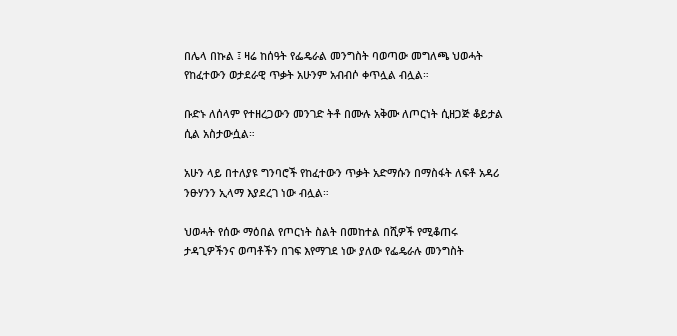በሌላ በኩል ፤ ዛሬ ከሰዓት የፌዴራል መንግስት ባወጣው መግለጫ ህወሓት የከፈተውን ወታደራዊ ጥቃት አሁንም አብብሶ ቀጥሏል ብሏል።

ቡድኑ ለሰላም የተዘረጋውን መንገድ ትቶ በሙሉ አቅሙ ለጦርነት ሲዘጋጅ ቆይታል ሲል አስታውሷል።

አሁን ላይ በተለያዩ ግንባሮች የከፈተውን ጥቃት አድማሱን በማስፋት ለፍቶ አዳሪ ንፁሃንን ኢላማ እያደረገ ነው ብሏል።

ህወሓት የሰው ማዕበል የጦርነት ስልት በመከተል በሺዎች የሚቆጠሩ ታዳጊዎችንና ወጣቶችን በገፍ እየማገደ ነው ያለው የፌዴራሉ መንግስት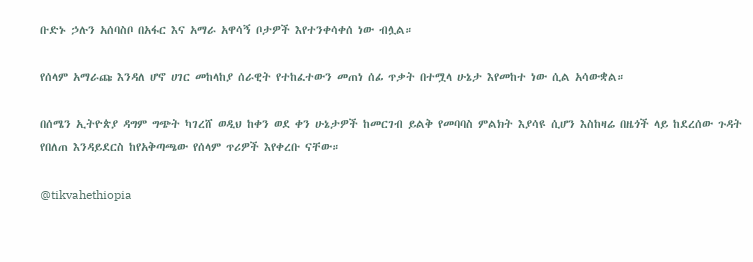ቡድኑ ኃሉን አሰባስቦ በአፋር እና አማራ አዋሳኝ ቦታዎች እየተንቀሳቀሰ ነው ብሏል።

የሰላም አማራጩ እንዳለ ሆኖ ሀገር መከላከያ ሰራዊት የተከፈተውን መጠነ ሰፊ ጥቃት በተሟላ ሁኔታ እየመከተ ነው ሲል አሳውቋል።

በሰሜን ኢትዮጵያ ዳግም ግጭት ካገረሸ ወዲህ ከቀን ወደ ቀን ሁኔታዎች ከመርገብ ይልቅ የመባባስ ምልክት እያሳዩ ሲሆን እስከዛሬ በዜጎች ላይ ከደረሰው ጉዳት የበለጠ እንዳይደርስ ከየአቅጣጫው የሰላም ጥሪዎች እየቀረቡ ናቸው።

@tikvahethiopia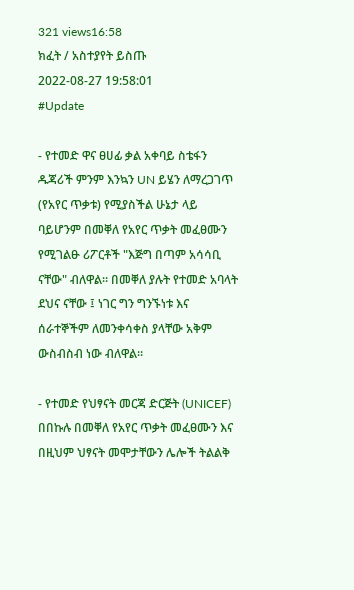321 views16:58
ክፈት / አስተያየት ይስጡ
2022-08-27 19:58:01
#Update

- የተመድ ዋና ፀሀፊ ቃል አቀባይ ስቴፋን ዱጃሪች ምንም እንኳን UN ይሄን ለማረጋገጥ (የአየር ጥቃቱ) የሚያስችል ሁኔታ ላይ ባይሆንም በመቐለ የአየር ጥቃት መፈፀሙን የሚገልፁ ሪፖርቶች "እጅግ በጣም አሳሳቢ ናቸው" ብለዋል። በመቐለ ያሉት የተመድ አባላት ደህና ናቸው ፤ ነገር ግን ግንኙነቱ እና ሰራተኞችም ለመንቀሳቀስ ያላቸው አቅም ውስብስብ ነው ብለዋል።

- የተመድ የህፃናት መርጃ ድርጅት (UNICEF) በበኩሉ በመቐለ የአየር ጥቃት መፈፀሙን እና በዚህም ህፃናት መሞታቸውን ሌሎች ትልልቅ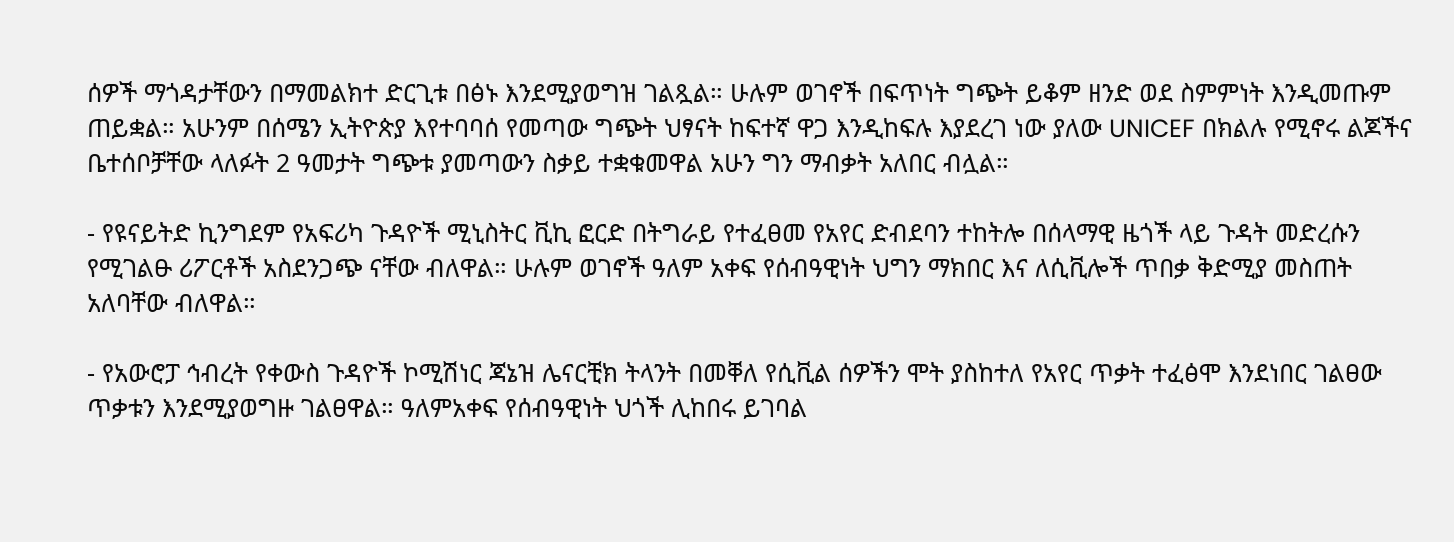ሰዎች ማጎዳታቸውን በማመልክተ ድርጊቱ በፅኑ እንደሚያወግዝ ገልጿል። ሁሉም ወገኖች በፍጥነት ግጭት ይቆም ዘንድ ወደ ስምምነት እንዲመጡም ጠይቋል። አሁንም በሰሜን ኢትዮጵያ እየተባባሰ የመጣው ግጭት ህፃናት ከፍተኛ ዋጋ እንዲከፍሉ እያደረገ ነው ያለው UNICEF በክልሉ የሚኖሩ ልጆችና ቤተሰቦቻቸው ላለፉት 2 ዓመታት ግጭቱ ያመጣውን ስቃይ ተቋቁመዋል አሁን ግን ማብቃት አለበር ብሏል።

- የዩናይትድ ኪንግደም የአፍሪካ ጉዳዮች ሚኒስትር ቪኪ ፎርድ በትግራይ የተፈፀመ የአየር ድብደባን ተከትሎ በሰላማዊ ዜጎች ላይ ጉዳት መድረሱን የሚገልፁ ሪፖርቶች አስደንጋጭ ናቸው ብለዋል። ሁሉም ወገኖች ዓለም አቀፍ የሰብዓዊነት ህግን ማክበር እና ለሲቪሎች ጥበቃ ቅድሚያ መስጠት አለባቸው ብለዋል።

- የአውሮፓ ኅብረት የቀውስ ጉዳዮች ኮሚሽነር ጃኔዝ ሌናርቺክ ትላንት በመቐለ የሲቪል ሰዎችን ሞት ያስከተለ የአየር ጥቃት ተፈፅሞ እንደነበር ገልፀው ጥቃቱን እንደሚያወግዙ ገልፀዋል። ዓለምአቀፍ የሰብዓዊነት ህጎች ሊከበሩ ይገባል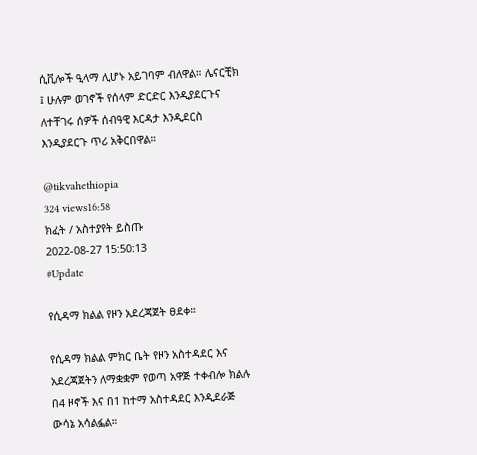ሲቪሎች ዒላማ ሊሆኑ አይገባም ብለዋል። ሌናርቺክ ፤ ሁሉም ወገኖች የሰላም ድርድር እንዲያደርጉና ለተቸገሩ ሰዎች ሰብዓዊ እርዳታ እንዲደርስ እንዲያደርጉ ጥሪ አቅርበዋል።

@tikvahethiopia
324 views16:58
ክፈት / አስተያየት ይስጡ
2022-08-27 15:50:13
#Update

የሲዳማ ክልል የዞን አደረጃጀት ፀደቀ።

የሲዳማ ክልል ምክር ቤት የዞን አስተዳደር እና አደረጃጀትን ለማቋቋም የወጣ አዋጅ ተቀብሎ ክልሉ በ4 ዞኖች እና በ1 ከተማ አስተዳደር እንዲደራጅ ውሳኔ አሳልፏል።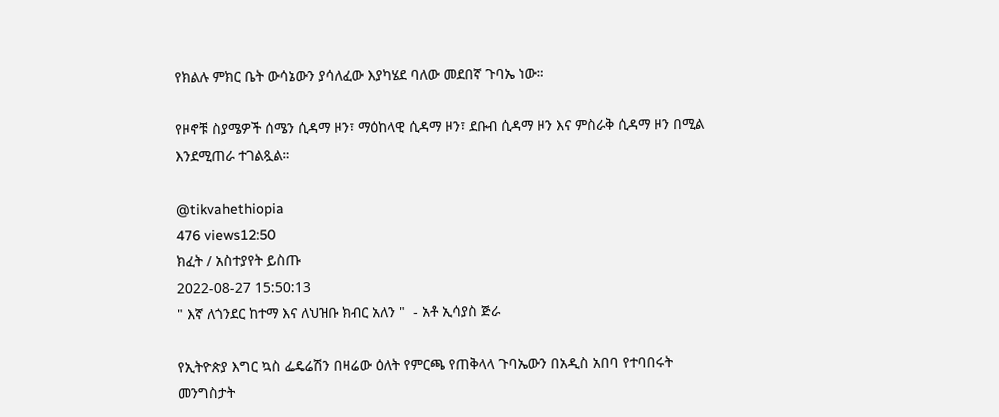የክልሉ ምክር ቤት ውሳኔውን ያሳለፈው እያካሄደ ባለው መደበኛ ጉባኤ ነው።

የዞኖቹ ስያሜዎች ሰሜን ሲዳማ ዞን፣ ማዕከላዊ ሲዳማ ዞን፣ ደቡብ ሲዳማ ዞን እና ምስራቅ ሲዳማ ዞን በሚል እንደሚጠራ ተገልጿል።

@tikvahethiopia
476 views12:50
ክፈት / አስተያየት ይስጡ
2022-08-27 15:50:13
" እኛ ለጎንደር ከተማ እና ለህዝቡ ክብር አለን "  - አቶ ኢሳያስ ጅራ

የኢትዮጵያ እግር ኳስ ፌዴሬሽን በዛሬው ዕለት የምርጫ የጠቅላላ ጉባኤውን በአዲስ አበባ የተባበሩት መንግስታት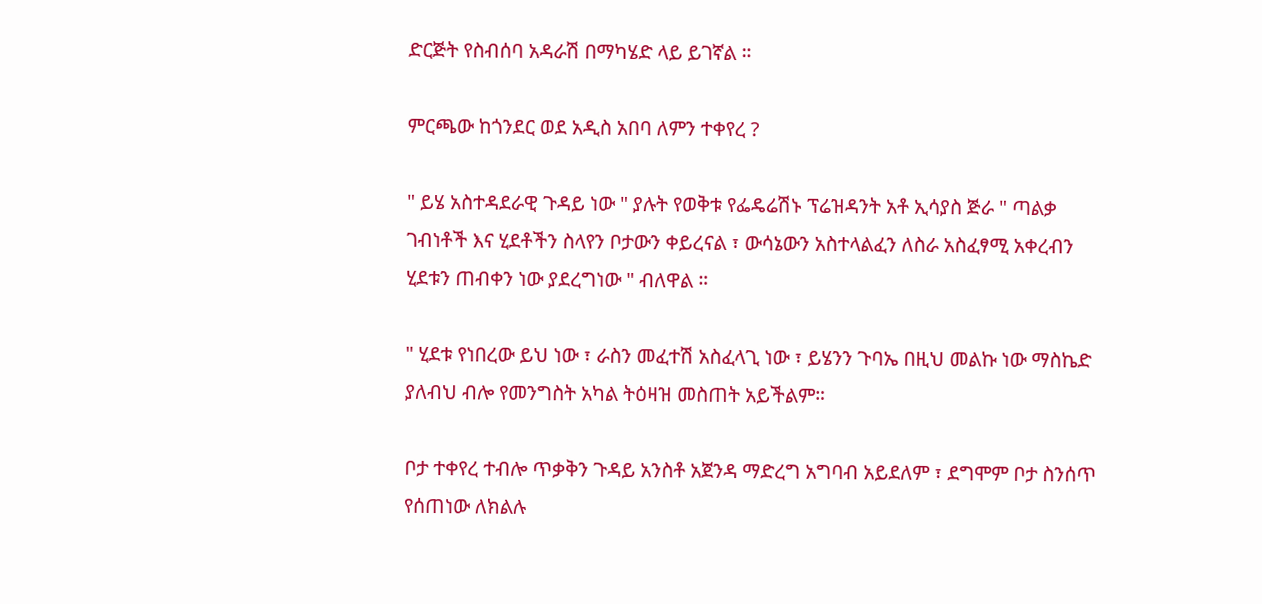ድርጅት የስብሰባ አዳራሽ በማካሄድ ላይ ይገኛል ።

ምርጫው ከጎንደር ወደ አዲስ አበባ ለምን ተቀየረ ?

" ይሄ አስተዳደራዊ ጉዳይ ነው " ያሉት የወቅቱ የፌዴሬሽኑ ፕሬዝዳንት አቶ ኢሳያስ ጅራ " ጣልቃ ገብነቶች እና ሂደቶችን ስላየን ቦታውን ቀይረናል ፣ ውሳኔውን አስተላልፈን ለስራ አስፈፃሚ አቀረብን ሂደቱን ጠብቀን ነው ያደረግነው " ብለዋል ።

" ሂደቱ የነበረው ይህ ነው ፣ ራስን መፈተሽ አስፈላጊ ነው ፣ ይሄንን ጉባኤ በዚህ መልኩ ነው ማስኬድ ያለብህ ብሎ የመንግስት አካል ትዕዛዝ መስጠት አይችልም።

ቦታ ተቀየረ ተብሎ ጥቃቅን ጉዳይ አንስቶ አጀንዳ ማድረግ አግባብ አይደለም ፣ ደግሞም ቦታ ስንሰጥ የሰጠነው ለክልሉ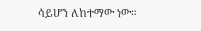ሳይሆን ለከተማው ነው።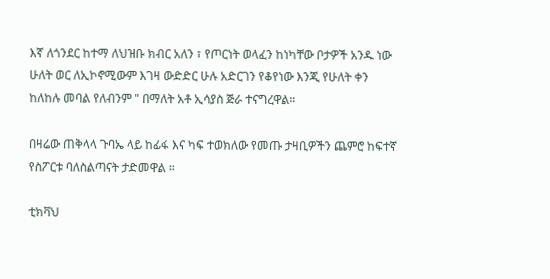እኛ ለጎንደር ከተማ ለህዝቡ ክብር አለን ፣ የጦርነት ወላፈን ከነካቸው ቦታዎች አንዱ ነው ሁለት ወር ለኢኮኖሚውም እገዛ ውድድር ሁሉ አድርገን የቆየነው እንጂ የሁለት ቀን ከለከሉ መባል የለብንም " በማለት አቶ ኢሳያስ ጅራ ተናግረዋል።

በዛሬው ጠቅላላ ጉባኤ ላይ ከፊፋ እና ካፍ ተወክለው የመጡ ታዛቢዎችን ጨምሮ ከፍተኛ የስፖርቱ ባለስልጣናት ታድመዋል ።

ቲክቫህ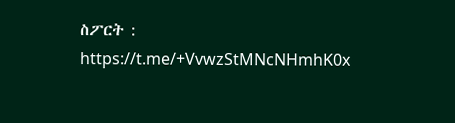ስፖርት : https://t.me/+VvwzStMNcNHmhK0x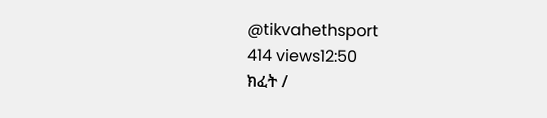@tikvahethsport
414 views12:50
ክፈት /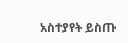አስተያየት ይስጡ